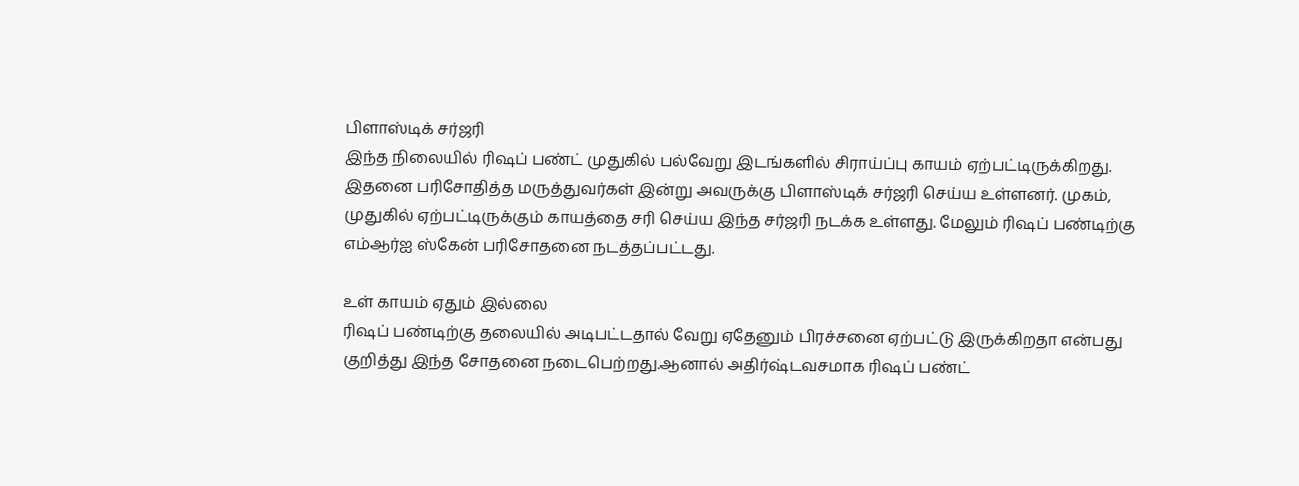பிளாஸ்டிக் சர்ஜரி
இந்த நிலையில் ரிஷப் பண்ட் முதுகில் பல்வேறு இடங்களில் சிராய்ப்பு காயம் ஏற்பட்டிருக்கிறது. இதனை பரிசோதித்த மருத்துவர்கள் இன்று அவருக்கு பிளாஸ்டிக் சர்ஜரி செய்ய உள்ளனர். முகம், முதுகில் ஏற்பட்டிருக்கும் காயத்தை சரி செய்ய இந்த சர்ஜரி நடக்க உள்ளது. மேலும் ரிஷப் பண்டிற்கு எம்ஆர்ஐ ஸ்கேன் பரிசோதனை நடத்தப்பட்டது.

உள் காயம் ஏதும் இல்லை
ரிஷப் பண்டிற்கு தலையில் அடிபட்டதால் வேறு ஏதேனும் பிரச்சனை ஏற்பட்டு இருக்கிறதா என்பது குறித்து இந்த சோதனை நடைபெற்றது.ஆனால் அதிர்ஷ்டவசமாக ரிஷப் பண்ட்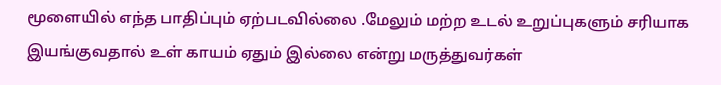மூளையில் எந்த பாதிப்பும் ஏற்படவில்லை .மேலும் மற்ற உடல் உறுப்புகளும் சரியாக இயங்குவதால் உள் காயம் ஏதும் இல்லை என்று மருத்துவர்கள்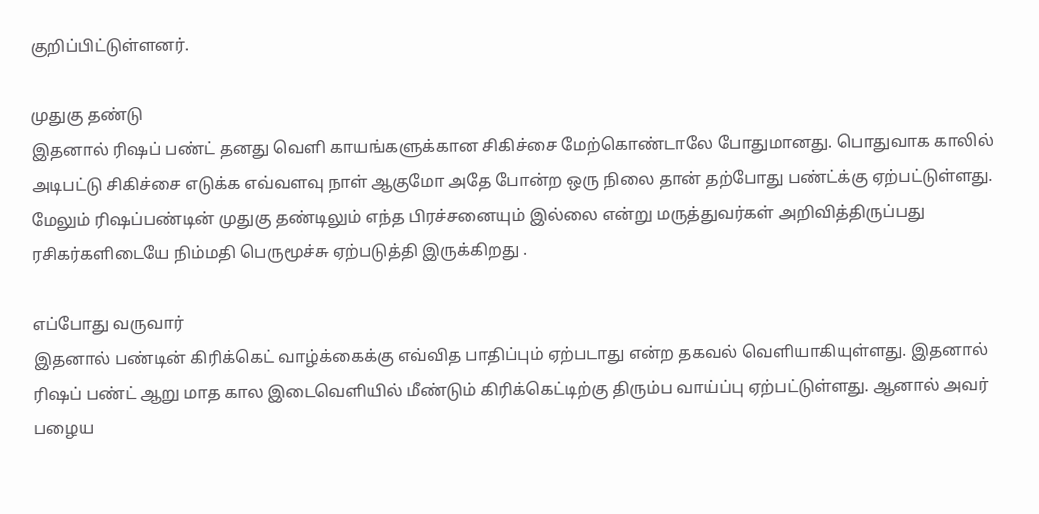குறிப்பிட்டுள்ளனர்.

முதுகு தண்டு
இதனால் ரிஷப் பண்ட் தனது வெளி காயங்களுக்கான சிகிச்சை மேற்கொண்டாலே போதுமானது. பொதுவாக காலில் அடிபட்டு சிகிச்சை எடுக்க எவ்வளவு நாள் ஆகுமோ அதே போன்ற ஒரு நிலை தான் தற்போது பண்ட்க்கு ஏற்பட்டுள்ளது. மேலும் ரிஷப்பண்டின் முதுகு தண்டிலும் எந்த பிரச்சனையும் இல்லை என்று மருத்துவர்கள் அறிவித்திருப்பது ரசிகர்களிடையே நிம்மதி பெருமூச்சு ஏற்படுத்தி இருக்கிறது .

எப்போது வருவார்
இதனால் பண்டின் கிரிக்கெட் வாழ்க்கைக்கு எவ்வித பாதிப்பும் ஏற்படாது என்ற தகவல் வெளியாகியுள்ளது. இதனால் ரிஷப் பண்ட் ஆறு மாத கால இடைவெளியில் மீண்டும் கிரிக்கெட்டிற்கு திரும்ப வாய்ப்பு ஏற்பட்டுள்ளது. ஆனால் அவர் பழைய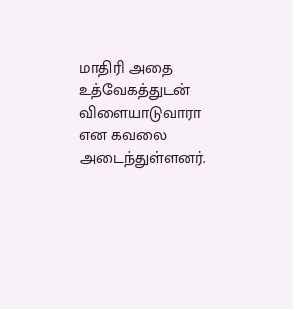மாதிரி அதை உத்வேகத்துடன் விளையாடுவாரா என கவலை அடைந்துள்ளனர்.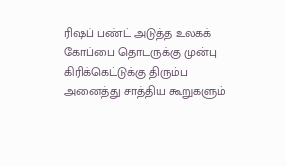ரிஷப் பண்ட் அடுத்த உலகக் கோப்பை தொடருக்கு முன்பு கிரிக்கெட்டுக்கு திரும்ப அனைத்து சாத்திய கூறுகளும்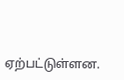ஏற்பட்டுள்ளன.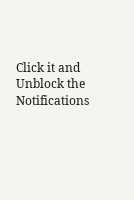Click it and Unblock the Notifications